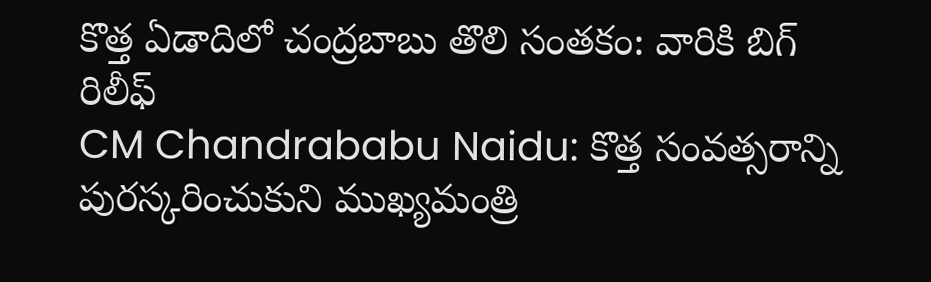కొత్త ఏడాదిలో చంద్రబాబు తొలి సంతకం: వారికి బిగ్ రిలీఫ్
CM Chandrababu Naidu: కొత్త సంవత్సరాన్ని పురస్కరించుకుని ముఖ్యమంత్రి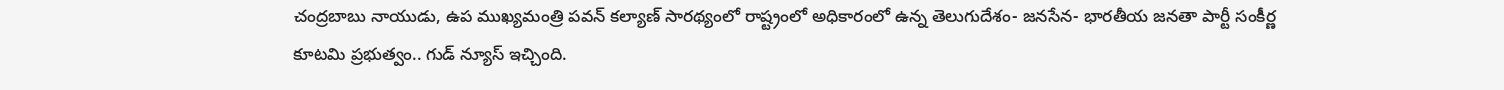చంద్రబాబు నాయుడు, ఉప ముఖ్యమంత్రి పవన్ కల్యాణ్ సారథ్యంలో రాష్ట్రంలో అధికారంలో ఉన్న తెలుగుదేశం- జనసేన- భారతీయ జనతా పార్టీ సంకీర్ణ కూటమి ప్రభుత్వం.. గుడ్ న్యూస్ ఇచ్చింది.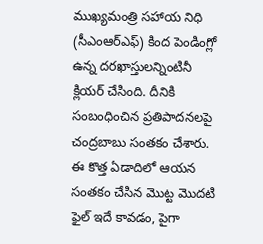ముఖ్యమంత్రి సహాయ నిధి (సీఎంఆర్ఎఫ్) కింద పెండింగ్లో ఉన్న దరఖాస్తులన్నింటినీ క్లియర్ చేసింది. దీనికి సంబంధించిన ప్రతిపాదనలపై చంద్రబాబు సంతకం చేశారు. ఈ కొత్త ఏడాదిలో ఆయన సంతకం చేసిన మొట్ట మొదటి ఫైల్ ఇదే కావడం, పైగా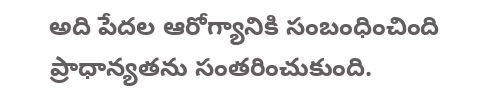అది పేదల ఆరోగ్యానికి సంబంధించింది ప్రాధాన్యతను సంతరించుకుంది.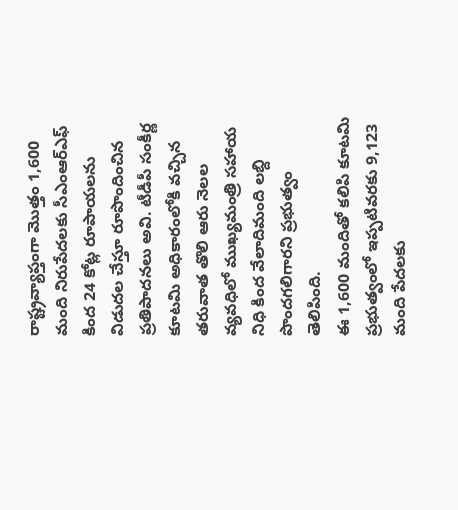రాష్ట్రవ్యాప్తంగా మొత్తం 1,600 మంది నిరుపేదలకు సీఎంఆర్ఎఫ్ కింద 24 కోట్ల రూపాయలను విడుదల చేస్తూ రూపొందించిన ప్రతిపాదనలు అవి. టీడీపీ సంకీర్ణ కూటమి అధికారంలోకి వచ్చిన తరువాత తొలి ఆరు నెలల వ్యవధిలో ముఖ్యమంత్రి సహాయ నిధి కింద వేలాదిమంది లబ్ది పొందగలిగారని ప్రభుత్వం తెలిపింది.
ఈ 1,600 మందితో కలిపి కూటమి ప్రభుత్వంలో ఇప్పటివరకు 9,123 మంది పేదలకు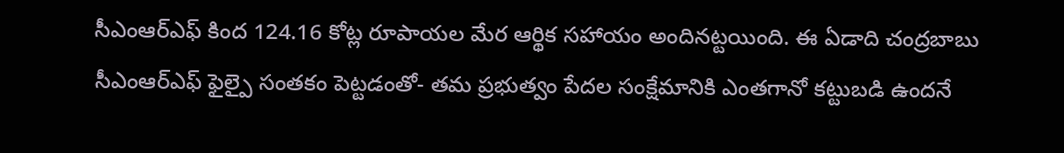సీఎంఆర్ఎఫ్ కింద 124.16 కోట్ల రూపాయల మేర ఆర్థిక సహాయం అందినట్టయింది. ఈ ఏడాది చంద్రబాబు సీఎంఆర్ఎఫ్ ఫైల్పై సంతకం పెట్టడంతో- తమ ప్రభుత్వం పేదల సంక్షేమానికి ఎంతగానో కట్టుబడి ఉందనే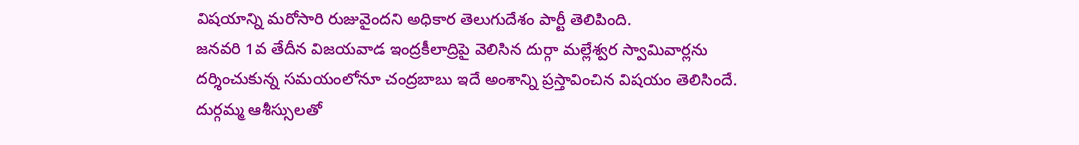విషయాన్ని మరోసారి రుజువైందని అధికార తెలుగుదేశం పార్టీ తెలిపింది.
జనవరి 1వ తేదీన విజయవాడ ఇంద్రకీలాద్రిపై వెలిసిన దుర్గా మల్లేశ్వర స్వామివార్లను దర్శించుకున్న సమయంలోనూ చంద్రబాబు ఇదే అంశాన్ని ప్రస్తావించిన విషయం తెలిసిందే. దుర్గమ్మ ఆశీస్సులతో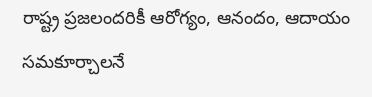రాష్ట్ర ప్రజలందరికీ ఆరోగ్యం, ఆనందం, ఆదాయం సమకూర్చాలనే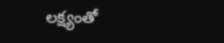లక్ష్యంతో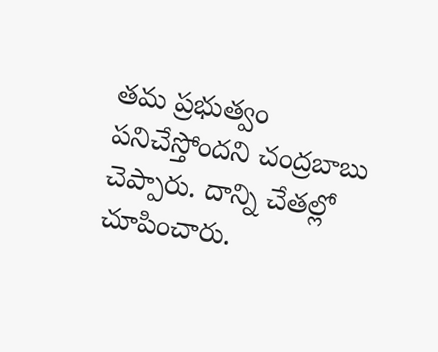తమ ప్రభుత్వం పనిచేస్తోందని చంద్రబాబు చెప్పారు. దాన్ని చేతల్లో చూపించారు.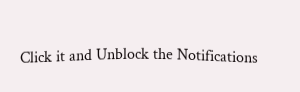Click it and Unblock the Notifications